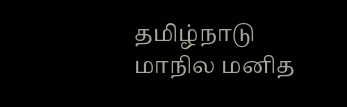தமிழ்நாடு மாநில மனித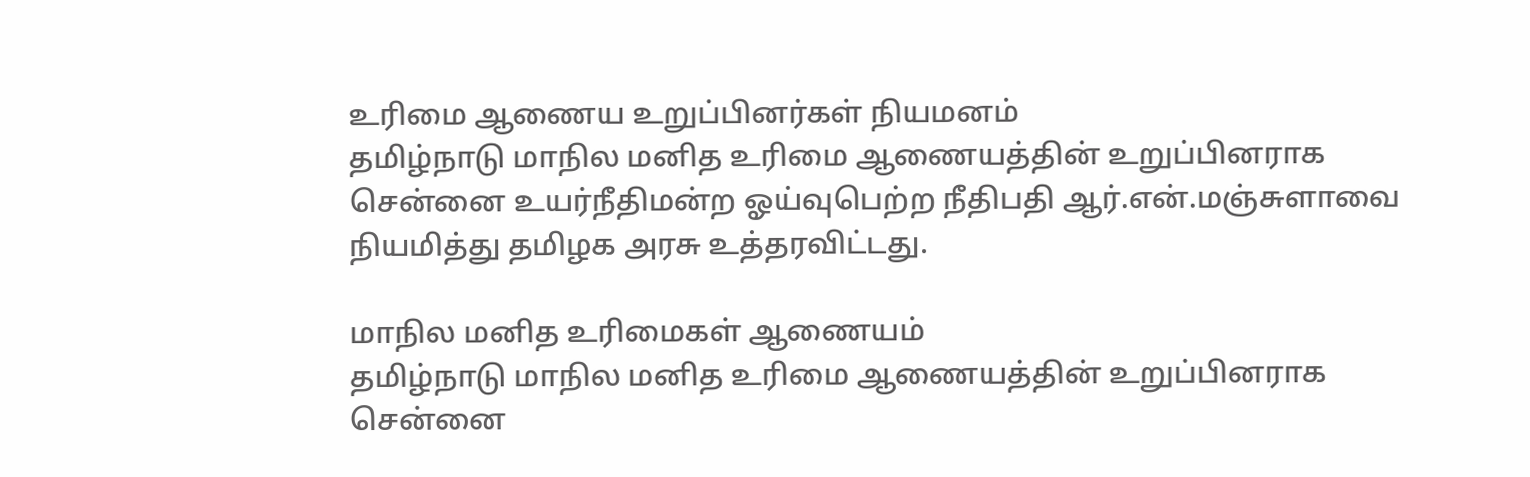உரிமை ஆணைய உறுப்பினர்கள் நியமனம்
தமிழ்நாடு மாநில மனித உரிமை ஆணையத்தின் உறுப்பினராக சென்னை உயர்நீதிமன்ற ஓய்வுபெற்ற நீதிபதி ஆர்.என்.மஞ்சுளாவை நியமித்து தமிழக அரசு உத்தரவிட்டது.

மாநில மனித உரிமைகள் ஆணையம்
தமிழ்நாடு மாநில மனித உரிமை ஆணையத்தின் உறுப்பினராக சென்னை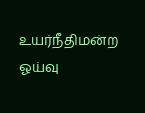உயர்நீதிமன்ற ஓய்வு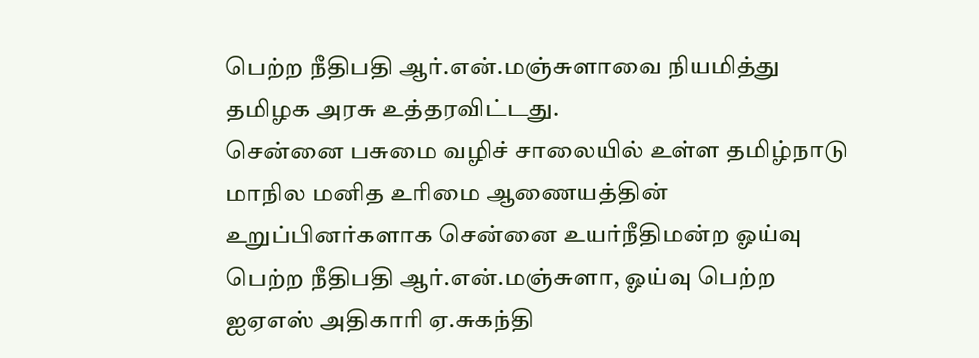பெற்ற நீதிபதி ஆர்.என்.மஞ்சுளாவை நியமித்து தமிழக அரசு உத்தரவிட்டது.
சென்னை பசுமை வழிச் சாலையில் உள்ள தமிழ்நாடு மாநில மனித உரிமை ஆணையத்தின் உறுப்பினர்களாக சென்னை உயர்நீதிமன்ற ஓய்வு பெற்ற நீதிபதி ஆர்.என்.மஞ்சுளா, ஓய்வு பெற்ற ஐஏஎஸ் அதிகாரி ஏ.சுகந்தி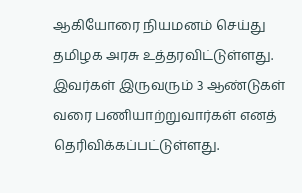ஆகியோரை நியமனம் செய்து தமிழக அரசு உத்தரவிட்டுள்ளது.
இவர்கள் இருவரும் 3 ஆண்டுகள் வரை பணியாற்றுவார்கள் எனத் தெரிவிக்கப்பட்டுள்ளது.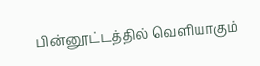பின்னூட்டத்தில் வெளியாகும்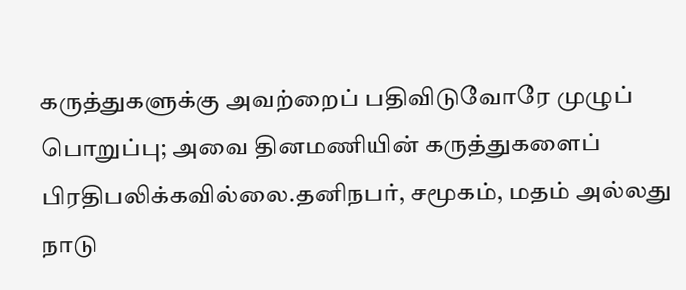கருத்துகளுக்கு அவற்றைப் பதிவிடுவோரே முழுப் பொறுப்பு; அவை தினமணியின் கருத்துகளைப் பிரதிபலிக்கவில்லை.தனிநபர், சமூகம், மதம் அல்லது நாடு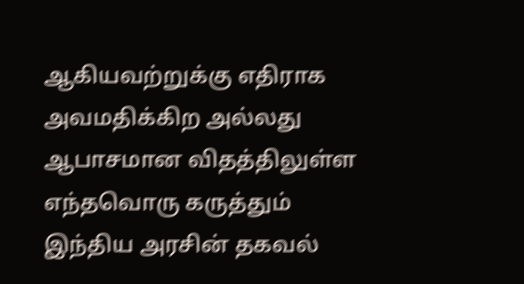ஆகியவற்றுக்கு எதிராக அவமதிக்கிற அல்லது ஆபாசமான விதத்திலுள்ள எந்தவொரு கருத்தும் இந்திய அரசின் தகவல்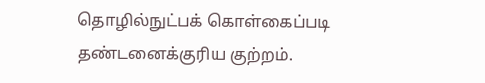தொழில்நுட்பக் கொள்கைப்படி தண்டனைக்குரிய குற்றம்.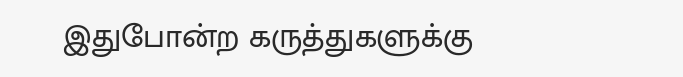இதுபோன்ற கருத்துகளுக்கு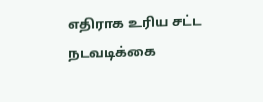எதிராக உரிய சட்ட நடவடிக்கை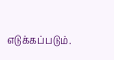எடுக்கப்படும்.